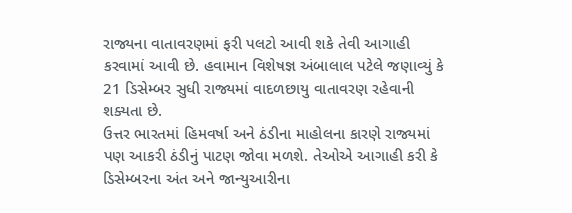રાજ્યના વાતાવરણમાં ફરી પલટો આવી શકે તેવી આગાહી કરવામાં આવી છે. હવામાન વિશેષજ્ઞ અંબાલાલ પટેલે જણાવ્યું કે 21 ડિસેમ્બર સુધી રાજ્યમાં વાદળછાયુ વાતાવરણ રહેવાની શક્યતા છે.
ઉત્તર ભારતમાં હિમવર્ષા અને ઠંડીના માહોલના કારણે રાજ્યમાં પણ આકરી ઠંડીનું પાટણ જોવા મળશે. તેઓએ આગાહી કરી કે ડિસેમ્બરના અંત અને જાન્યુઆરીના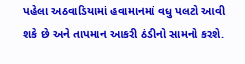પહેલા અઠવાડિયામાં હવામાનમાં વધુ પલટો આવી શકે છે અને તાપમાન આકરી ઠંડીનો સામનો કરશે.